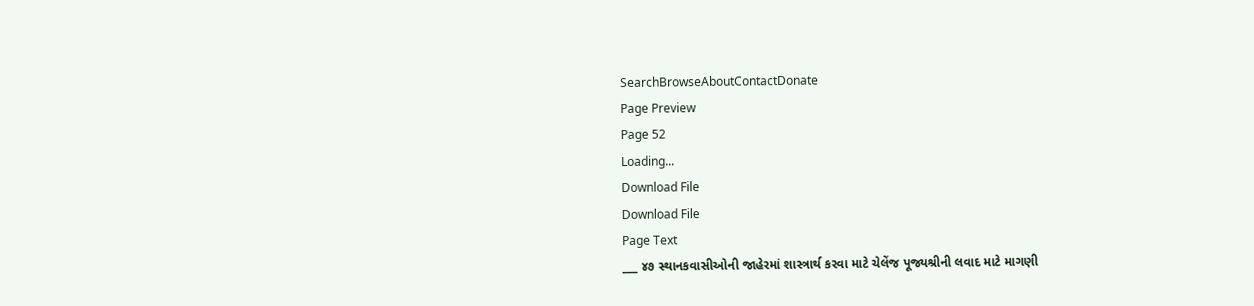SearchBrowseAboutContactDonate
Page Preview
Page 52
Loading...
Download File
Download File
Page Text
___ ૪૭ સ્થાનકવાસીઓની જાહેરમાં શાસ્ત્રાર્થ કરવા માટે ચેલેંજ પૂજ્યશ્રીની લવાદ માટે માગણી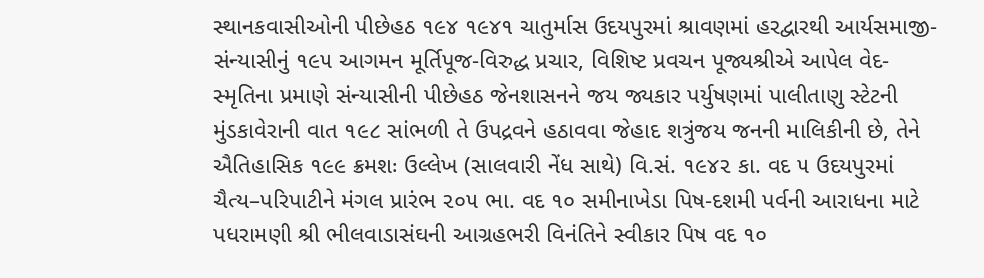સ્થાનકવાસીઓની પીછેહઠ ૧૯૪ ૧૯૪૧ ચાતુર્માસ ઉદયપુરમાં શ્રાવણમાં હરદ્વારથી આર્યસમાજી-સંન્યાસીનું ૧૯૫ આગમન મૂર્તિપૂજ-વિરુદ્ધ પ્રચાર, વિશિષ્ટ પ્રવચન પૂજ્યશ્રીએ આપેલ વેદ-સ્મૃતિના પ્રમાણે સંન્યાસીની પીછેહઠ જેનશાસનને જય જ્યકાર પર્યુષણમાં પાલીતાણુ સ્ટેટની મુંડકાવેરાની વાત ૧૯૮ સાંભળી તે ઉપદ્રવને હઠાવવા જેહાદ શત્રુંજય જનની માલિકીની છે, તેને ઐતિહાસિક ૧૯૯ ક્રમશઃ ઉલ્લેખ (સાલવારી નેંધ સાથે) વિ.સં. ૧૯૪૨ કા. વદ ૫ ઉદયપુરમાં ચૈત્ય–પરિપાટીને મંગલ પ્રારંભ ૨૦૫ ભા. વદ ૧૦ સમીનાખેડા પિષ-દશમી પર્વની આરાધના માટે પધરામણી શ્રી ભીલવાડાસંઘની આગ્રહભરી વિનંતિને સ્વીકાર પિષ વદ ૧૦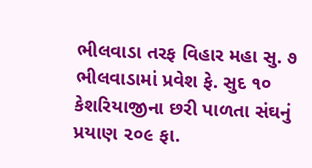ભીલવાડા તરફ વિહાર મહા સુ. ૭ ભીલવાડામાં પ્રવેશ ફે. સુદ ૧૦ કેશરિયાજીના છરી પાળતા સંઘનું પ્રયાણ ૨૦૯ ફા.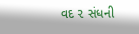વદ ૨ સંધની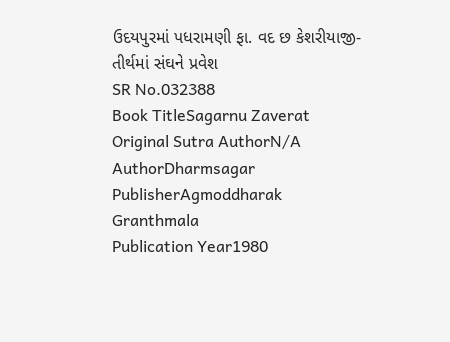ઉદયપુરમાં પધરામણી ફા. વદ છ કેશરીયાજી-તીર્થમાં સંઘને પ્રવેશ
SR No.032388
Book TitleSagarnu Zaverat
Original Sutra AuthorN/A
AuthorDharmsagar
PublisherAgmoddharak Granthmala
Publication Year1980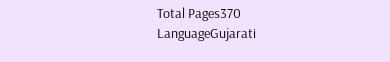Total Pages370
LanguageGujarati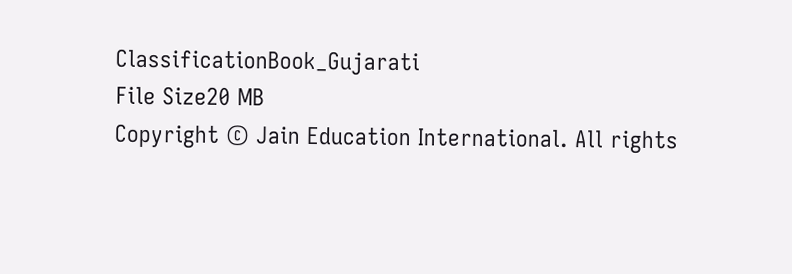ClassificationBook_Gujarati
File Size20 MB
Copyright © Jain Education International. All rights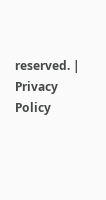reserved. | Privacy Policy